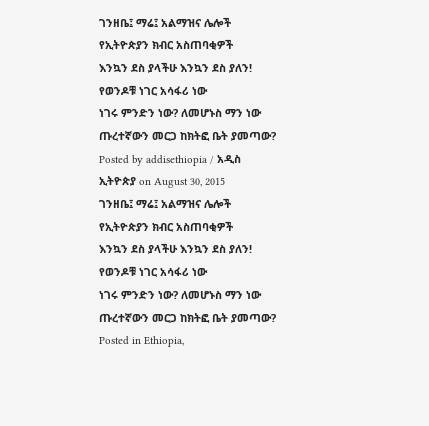ገንዘቤ፤ ማሬ፤ አልማዝና ሌሎች
የኢትዮጵያን ክብር አስጠባቂዎች
እንኳን ደስ ያላችሁ እንኳን ደስ ያለን!
የወንዶቹ ነገር አሳፋሪ ነው
ነገሩ ምንድን ነው? ለመሆኑስ ማን ነው
ጡረተኛውን መርጋ ከክትፎ ቤት ያመጣው?
Posted by addisethiopia / አዲስ ኢትዮጵያ on August 30, 2015
ገንዘቤ፤ ማሬ፤ አልማዝና ሌሎች
የኢትዮጵያን ክብር አስጠባቂዎች
እንኳን ደስ ያላችሁ እንኳን ደስ ያለን!
የወንዶቹ ነገር አሳፋሪ ነው
ነገሩ ምንድን ነው? ለመሆኑስ ማን ነው
ጡረተኛውን መርጋ ከክትፎ ቤት ያመጣው?
Posted in Ethiopia,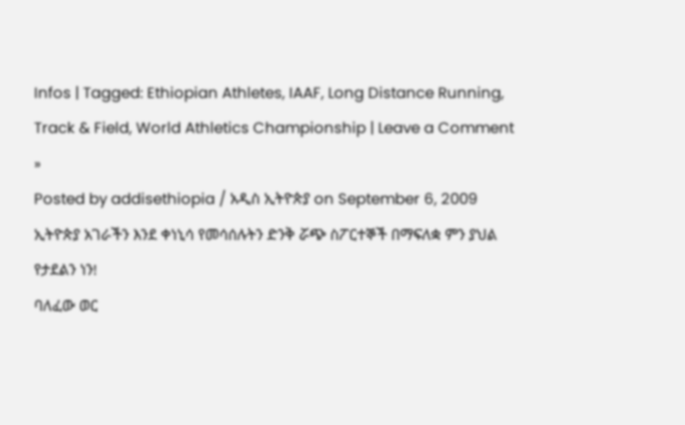Infos | Tagged: Ethiopian Athletes, IAAF, Long Distance Running, Track & Field, World Athletics Championship | Leave a Comment »
Posted by addisethiopia / አዲስ ኢትዮጵያ on September 6, 2009
ኢትዮጵያ አገራችን እንደ ቀነኒሳ የመሳሰሉትን ድንቅ ሯጭ ስፖርተኞች በማፍለቋ ምን ያህል የታደልን ነን!
ባለፈው ወር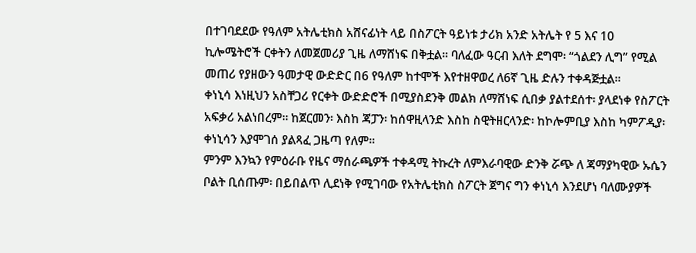በተገባደደው የዓለም አትሌቲክስ አሸናፊነት ላይ በስፖርት ዓይነቱ ታሪክ አንድ አትሌት የ 5 እና 10 ኪሎሜትሮች ርቀትን ለመጀመሪያ ጊዜ ለማሸነፍ በቅቷል። ባለፈው ዓርብ እለት ደግሞ፡ “ጎልደን ሊግ” የሚል መጠሪ የያዘውን ዓመታዊ ውድድር በ6 የዓለም ከተሞች እየተዘዋወረ ለ6ኛ ጊዜ ድሉን ተቀዳጅቷል።
ቀነኒሳ እነዚህን አስቸጋሪ የርቀት ውድድሮች በሚያስደንቅ መልክ ለማሸነፍ ሲበቃ ያልተደሰተ፡ ያላደነቀ የስፖርት አፍቃሪ አልነበረም። ከጀርመን፡ እስከ ጃፓን፡ ከሰዋዚላንድ እስከ ስዊትዘርላንድ፡ ከኮሎምቢያ እስከ ካምፖዲያ፡ ቀነኒሳን እያሞገሰ ያልጻፈ ጋዜጣ የለም።
ምንም እንኳን የምዕራቡ የዜና ማሰራጫዎች ተቀዳሚ ትኩረት ለምእራባዊው ድንቅ ሯጭ ለ ጃማያካዊው ኡሴን ቦልት ቢሰጡም፡ በይበልጥ ሊደነቅ የሚገባው የአትሌቲክስ ስፖርት ጀግና ግን ቀነኒሳ እንደሆነ ባለሙያዎች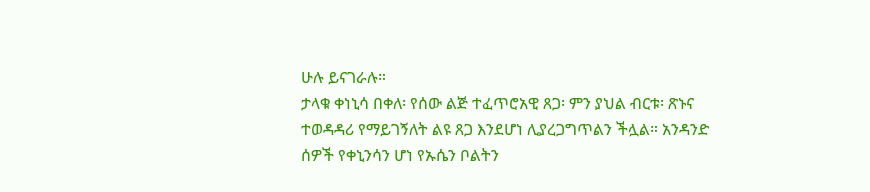ሁሉ ይናገራሉ።
ታላቁ ቀነኒሳ በቀለ፡ የሰው ልጅ ተፈጥሮአዊ ጸጋ፡ ምን ያህል ብርቱ፡ ጽኑና ተወዳዳሪ የማይገኝለት ልዩ ጸጋ እንደሆነ ሊያረጋግጥልን ችሏል። አንዳንድ ሰዎች የቀኒንሳን ሆነ የኡሴን ቦልትን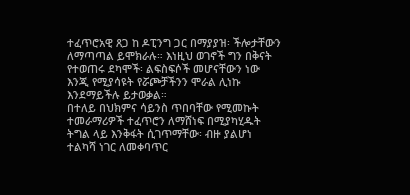ተፈጥሮአዊ ጸጋ ከ ዶፒንግ ጋር በማያያዝ፡ ችሎታቸውን ለማጣጣል ይሞክራሉ። እነዚህ ወገኖች ግን በቅናት የተወጠሩ ደካሞች፡ ልፍስፍሶች መሆናቸውን ነው እንጂ የሚያሳዩት የሯጮቻችንን ሞራል ሊነኩ እንደማይችሉ ይታወቃል።
በተለይ በህክምና ሳይንስ ጥበባቸው የሚመኩት ተመራማሪዎች ተፈጥሮን ለማሸነፍ በሚያካሂዱት ትግል ላይ እንቅፋት ሲገጥማቸው፡ ብዙ ያልሆነ ተልካሻ ነገር ለመቀባጥር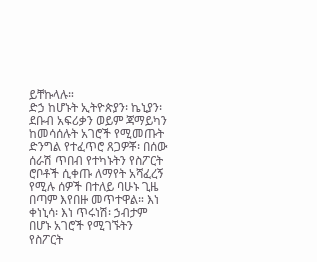ይቸኩላሉ።
ድኃ ከሆኑት ኢትዮጵያን፡ ኬኒያን፡ ደቡብ አፍሪቃን ወይም ጃማይካን ከመሳሰሉት አገሮች የሚመጡት ድንግል የተፈጥሮ ጸጋዎቾ፡ በሰው ሰራሽ ጥበብ የተካኑትን የስፖርት ሮቦቶች ሲቀጡ ለማየት አሻፈረኝ የሚሉ ሰዎች በተለይ ባሁኑ ጊዜ በጣም እየበዙ መጥተዋል። እነ ቀነኒሳ፡ እነ ጥሩነሽ፡ ኃብታም በሆኑ አገሮች የሚገኙትን የስፖርት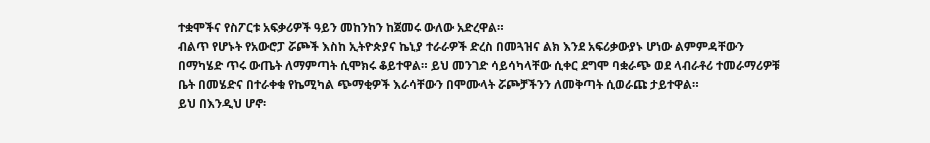ተቋሞችና የስፖርቱ አፍቃሪዎች ዓይን መከንከን ከጀመሩ ውለው አድረዋል።
ብልጥ የሆኑት የአውሮፓ ሯጮች እስከ ኢትዮጵያና ኬኒያ ተራራዎች ድረስ በመጓዝና ልክ እንደ አፍሪቃውያኑ ሆነው ልምምዳቸውን በማካሄድ ጥሩ ውጤት ለማምጣት ሲሞክሩ ቆይተዋል። ይህ መንገድ ሳይሳካላቸው ሲቀር ደግሞ ባቋራጭ ወደ ላብራቶሪ ተመራማሪዎቹ ቤት በመሄድና በተራቀቁ የኬሚካል ጭማቂዎች እራሳቸውን በሞሙላት ሯጮቻችንን ለመቅጣት ሲወራጩ ታይተዋል።
ይህ በእንዲህ ሆኖ፡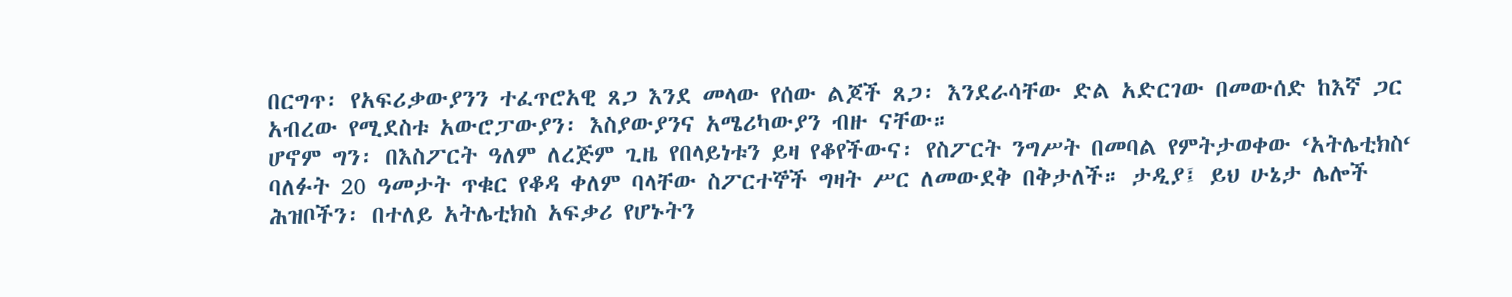በርግጥ፡ የአፍሪቃውያንን ተፈጥሮአዊ ጸጋ እንደ መላው የሰው ልጆች ጸጋ፡ እንደራሳቸው ድል አድርገው በመውሰድ ከእኛ ጋር አብረው የሚደስቱ አውሮፓውያን፡ እስያውያንና አሜሪካውያን ብዙ ናቸው።
ሆኖም ግን፡ በእስፖርት ዓለም ለረጅም ጊዜ የበላይነቱን ይዛ የቆየችውና፡ የስፖርት ንግሥት በመባል የምትታወቀው ‘አትሌቲክስ‘ ባለፉት 20 ዓመታት ጥቁር የቆዳ ቀለም ባላቸው ስፖርተኞች ግዛት ሥር ለመውደቅ በቅታለች። ታዲያ፤ ይህ ሁኔታ ሌሎች ሕዝቦችን፡ በተለይ አትሌቲክስ አፍቃሪ የሆኑትን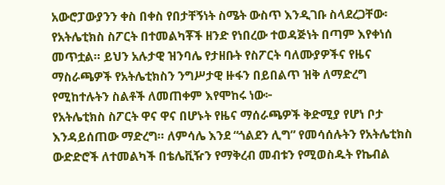አውሮፓውያንን ቀስ በቀስ የበታቸኝነት ስሜት ውስጥ እንዲገቡ ስላደረጋቸው፡ የአትሌቲክስ ስፖርት በተመልካቾች ዘንድ የነበረው ተወዳጅነት በጣም እየቀነሰ መጥቷል። ይህን አሉታዊ ዝንባሌ የታዘቡት የስፖርት ባለሙያዎችና የዜና ማስራጫዎች የአትሌቲክስን ንግሥታዊ ዙፋን በይበልጥ ዝቅ ለማድረግ የሚከተሉትን ስልቶች ለመጠቀም እየሞከሩ ነው፦
የአትሌቲክስ ስፖርት ዋና ዋና በሆኑት የዜና ማሰራጫዎች ቅድሚያ የሆነ ቦታ እንዳይሰጠው ማድረግ። ለምሳሌ እንደ “ጎልደን ሊግ” የመሳሰሉትን የአትሌቲክስ ውድድሮች ለተመልካች በቴሌቪዥን የማቅረብ መብቱን የሚወስዱት የኬብል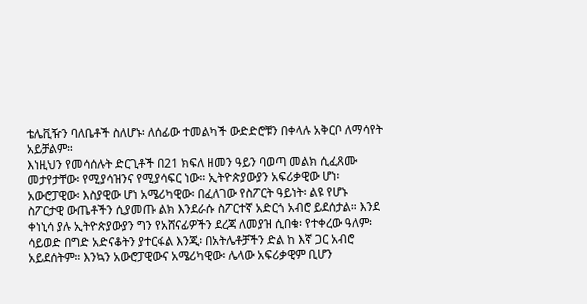ቴሌቪዥን ባለቤቶች ስለሆኑ፡ ለሰፊው ተመልካች ውድድሮቹን በቀላሉ አቅርቦ ለማሳየት አይቻልም።
እነዚህን የመሳሰሉት ድርጊቶች በ21 ክፍለ ዘመን ዓይን ባወጣ መልክ ሲፈጸሙ መታየታቸው፡ የሚያሳዝንና የሚያሳፍር ነው። ኢትዮጵያውያን አፍሪቃዊው ሆነ፡ አውሮፓዊው፡ እስያዊው ሆነ አሜሪካዊው፡ በፈለገው የስፖርት ዓይነት፡ ልዩ የሆኑ ስፖርታዊ ውጤቶችን ሲያመጡ ልክ እንደራሱ ስፖርተኛ አድርጎ አብሮ ይደሰታል። እንደ ቀነኒሳ ያሉ ኢትዮጵያውያን ግን የአሸናፊዎችን ደረጃ ለመያዝ ሲበቁ፡ የተቀረው ዓለም፡ ሳይወድ በግድ አድናቆትን ያተርፋል እንጂ፡ በአትሌቶቻችን ድል ከ እኛ ጋር አብሮ አይደሰትም። እንኳን አውሮፓዊውና አሜሪካዊው፡ ሌላው አፍሪቃዊም ቢሆን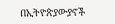በኢትዮጵያውያኖች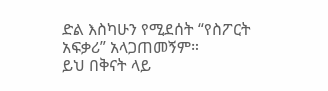ድል እስካሁን የሚደሰት “የስፖርት አፍቃሪ” አላጋጠመኝም።
ይህ በቅናት ላይ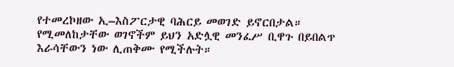የተመረኮዘው ኢ–እስፖርታዊ ባሕርይ መወገድ ይኖርበታል። የሚመለከታቸው ወገኖችም ይህን አድሏዊ መንፈሥ ቢዋጉ በይበልጥ እራሳቸውን ነው ሊጠቅሙ የሚችሉት።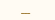___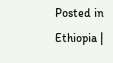Posted in Ethiopia |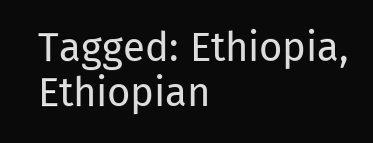Tagged: Ethiopia, Ethiopian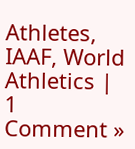Athletes, IAAF, World Athletics | 1 Comment »